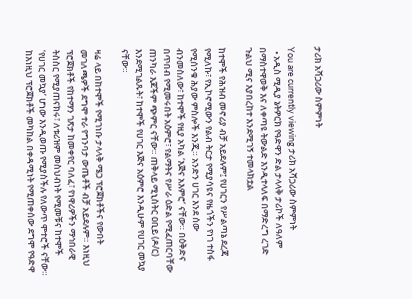ታሪክ አሻጋሪው ስምምነት

You are currently viewing ታሪክ አሻጋሪው ስምምነት
  • አዲስ ሚዲያ ኔትዎርክ የዓድዋን ድል ታላላቅ ታሪኮች ለዓለም በማስተዋወቅ እና ለቀጣዩ ትውልድ እንዲተላለፍ በማድረግ ረገድ ጉልህ ሚና እያበረከተ እንደሚገኝ ተመላክቷል

ከተሞች የሕዝብ መኖሪያ ብቻ አይደሉም፤ የሀገርን የሥልጣኔ ደረጃ የሚለኩ፣ የኢኮኖሚውን የልብ ትርታ የሚያሳዩና የዜጎችን የነገ ተስፋ የሚሰንቁ ሕያው ምስሎች እንጂ። አንድን ሀገር እንደ ሰው ብንመስለው፣ ከተሞች የዚያ አካል ‘እጅና አእምሮ’ ናቸው። በዕቅድና በጥበብ የሚመሩበት አዕምሮ፣ የልማትና የሥራ ዕድል የሚፈጠርባቸው ጠንካራ እጆችም ጭምር ናቸው። ጠቅላይ ሚኒስትር ዐቢይ (ዶ/ር) እንደሚገልጹት፣ ከተሞች የሀገር እጅና አዕምሮ እንዲሁም የሀገር መኳያ ናቸው።

ዛሬ ላይ በከተሞች የሚገነቡ ታላላቅ ሜጋ ፕሮጀክቶችና የውበት መገለጫዎች ደግሞ ተራ የግንባታ ውጤቶች ብቻ አይደሉም። እነዚህ ፕሮጀክቶች የከተማን ገጽታ ከመቀየር ባለፈ፣ የነዋሪዎችን ማኅበራዊ ትስስር የሚያጠናክሩ፣ ለቱሪዝም መስህብነት የሚመቹና ከተሞች ‘የሀገር መኳያ’ ሆነው እንዲወጡ የሚያስችሉ የለውጥ ሞተሮች ናቸው። ከእነዚህ ፕሮጀክቶች መካከል በቀዳሚነት የሚጠቀሰው ደግሞ የዓድዋ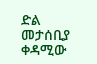ድል መታሰቢያ ቀዳሚው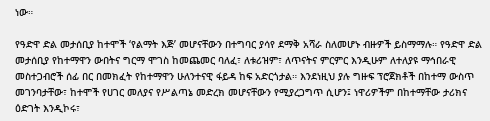ነው።

የዓድዋ ድል መታሰቢያ ከተሞች ‘የልማት እጅ’ መሆናቸውን በተግባር ያሳየ ደማቅ አሻራ ስለመሆኑ ብዙዎች ይስማማሉ። የዓድዋ ድል መታሰቢያ የከተማዋን ውበትና ግርማ ሞገስ ከመጨመር ባለፈ፣ ለቱሪዝም፣ ለጥናትና ምርምር እንዲሁም ለተለያዩ ማኅበራዊ መስተጋብሮች ሰፊ በር በመክፈት የከተማዋን ሁለንተናዊ ፋይዳ ከፍ አድርጎታል። እንደነዚህ ያሉ ግዙፍ ፕሮጀክቶች በከተማ ውስጥ መገንባታቸው፣ ከተሞች የሀገር መለያና የሥልጣኔ መድረክ መሆናቸውን የሚያረጋግጥ ሲሆን፤ ነዋሪዎችም በከተማቸው ታሪክና ዕድገት እንዲኮሩ፣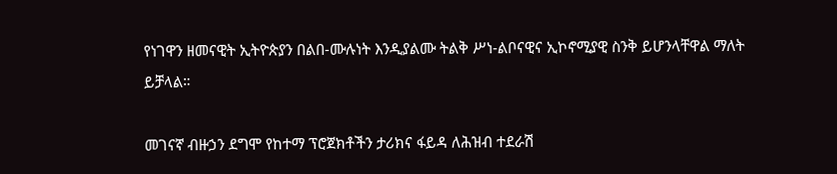የነገዋን ዘመናዊት ኢትዮጵያን በልበ-ሙሉነት እንዲያልሙ ትልቅ ሥነ-ልቦናዊና ኢኮኖሚያዊ ስንቅ ይሆንላቸዋል ማለት ይቻላል።

መገናኛ ብዙኃን ደግሞ የከተማ ፕሮጀክቶችን ታሪክና ፋይዳ ለሕዝብ ተደራሽ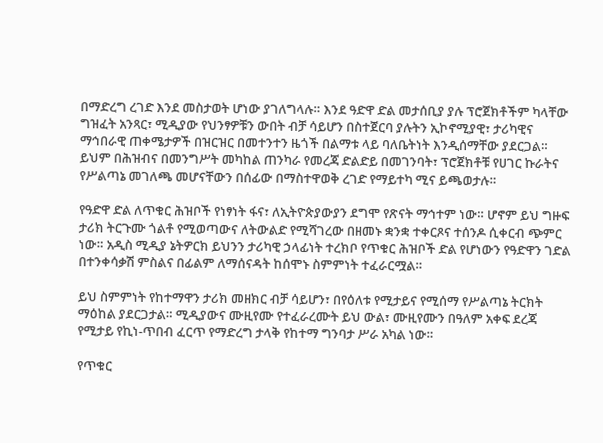በማድረግ ረገድ እንደ መስታወት ሆነው ያገለግላሉ። እንደ ዓድዋ ድል መታሰቢያ ያሉ ፕሮጀክቶችም ካላቸው ግዝፈት አንጻር፣ ሚዲያው የህንፃዎቹን ውበት ብቻ ሳይሆን በስተጀርባ ያሉትን ኢኮኖሚያዊ፣ ታሪካዊና ማኅበራዊ ጠቀሜታዎች በዝርዝር በመተንተን ዜጎች በልማቱ ላይ ባለቤትነት እንዲሰማቸው ያደርጋል። ይህም በሕዝብና በመንግሥት መካከል ጠንካራ የመረጃ ድልድይ በመገንባት፣ ፕሮጀክቶቹ የሀገር ኩራትና የሥልጣኔ መገለጫ መሆናቸውን በሰፊው በማስተዋወቅ ረገድ የማይተካ ሚና ይጫወታሉ።

የዓድዋ ድል ለጥቁር ሕዝቦች የነፃነት ፋና፣ ለኢትዮጵያውያን ደግሞ የጽናት ማኅተም ነው። ሆኖም ይህ ግዙፍ ታሪክ ትርጉሙ ጎልቶ የሚወጣውና ለትውልድ የሚሻገረው በዘመኑ ቋንቋ ተቀርጾና ተሰንዶ ሲቀርብ ጭምር ነው። አዲስ ሚዲያ ኔትዎርክ ይህንን ታሪካዊ ኃላፊነት ተረክቦ የጥቁር ሕዝቦች ድል የሆነውን የዓድዋን ገድል በተንቀሳቃሽ ምስልና በፊልም ለማሰናዳት ከሰሞኑ ስምምነት ተፈራርሟል።

ይህ ስምምነት የከተማዋን ታሪክ መዘክር ብቻ ሳይሆን፣ በየዕለቱ የሚታይና የሚሰማ የሥልጣኔ ትርክት ማዕከል ያደርጋታል። ሚዲያውና ሙዚየሙ የተፈራረሙት ይህ ውል፣ ሙዚየሙን በዓለም አቀፍ ደረጃ የሚታይ የኪነ-ጥበብ ፈርጥ የማድረግ ታላቅ የከተማ ግንባታ ሥራ አካል ነው።

የጥቁር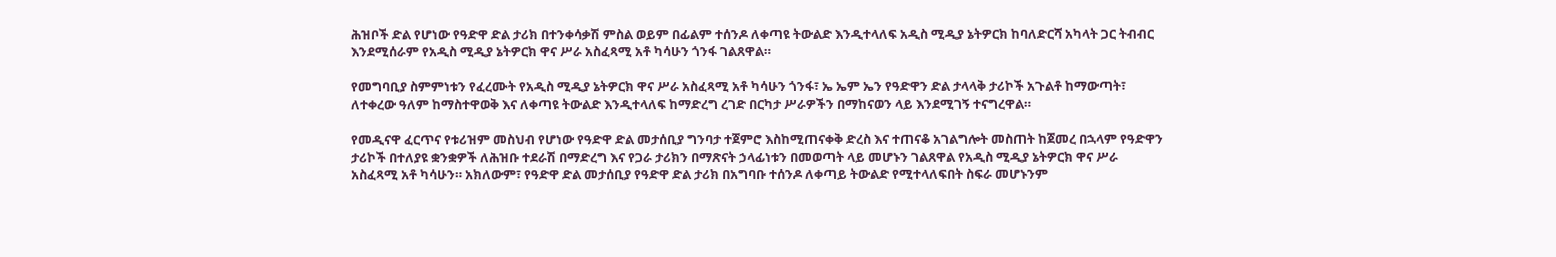ሕዝቦች ድል የሆነው የዓድዋ ድል ታሪክ በተንቀሳቃሽ ምስል ወይም በፊልም ተሰንዶ ለቀጣዩ ትውልድ እንዲተላለፍ አዲስ ሚዲያ ኔትዎርክ ከባለድርሻ አካላት ጋር ትብብር እንደሚሰራም የአዲስ ሚዲያ ኔትዎርክ ዋና ሥራ አስፈጻሚ አቶ ካሳሁን ጎንፋ ገልጸዋል።

የመግባቢያ ስምምነቱን የፈረሙት የአዲስ ሚዲያ ኔትዎርክ ዋና ሥራ አስፈጻሚ አቶ ካሳሁን ጎንፋ፣ ኤ ኤም ኤን የዓድዋን ድል ታላላቅ ታሪኮች አጉልቶ ከማውጣት፣ ለተቀረው ዓለም ከማስተዋወቅ እና ለቀጣዩ ትውልድ እንዲተላለፍ ከማድረግ ረገድ በርካታ ሥራዎችን በማከናወን ላይ እንደሚገኝ ተናግረዋል።

የመዲናዋ ፈርጥና የቱሪዝም መስህብ የሆነው የዓድዋ ድል መታሰቢያ ግንባታ ተጀምሮ እስከሚጠናቀቅ ድረስ እና ተጠናቆ አገልግሎት መስጠት ከጀመረ በኋላም የዓድዋን ታሪኮች በተለያዩ ቋንቋዎች ለሕዝቡ ተደራሽ በማድረግ እና የጋራ ታሪክን በማጽናት ኃላፊነቱን በመወጣት ላይ መሆኑን ገልጸዋል የአዲስ ሚዲያ ኔትዎርክ ዋና ሥራ አስፈጻሚ አቶ ካሳሁን። አክለውም፣ የዓድዋ ድል መታሰቢያ የዓድዋ ድል ታሪክ በአግባቡ ተሰንዶ ለቀጣይ ትውልድ የሚተላለፍበት ስፍራ መሆኑንም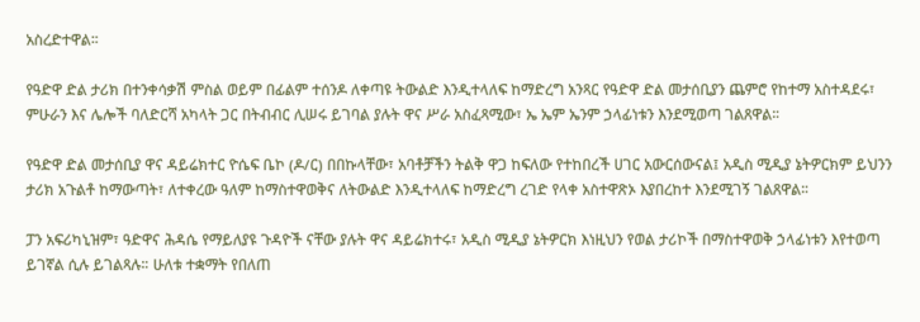አስረድተዋል።

የዓድዋ ድል ታሪክ በተንቀሳቃሽ ምስል ወይም በፊልም ተሰንዶ ለቀጣዩ ትውልድ እንዲተላለፍ ከማድረግ አንጻር የዓድዋ ድል መታሰቢያን ጨምሮ የከተማ አስተዳደሩ፣ ምሁራን እና ሌሎች ባለድርሻ አካላት ጋር በትብብር ሊሠሩ ይገባል ያሉት ዋና ሥራ አስፈጻሚው፣ ኤ ኤም ኤንም ኃላፊነቱን እንደሚወጣ ገልጸዋል።

የዓድዋ ድል መታሰቢያ ዋና ዳይሬክተር ዮሴፍ ቤኮ (ዶ/ር) በበኩላቸው፣ አባቶቻችን ትልቅ ዋጋ ከፍለው የተከበረች ሀገር አውርሰውናል፤ አዲስ ሚዲያ ኔትዎርክም ይህንን ታሪክ አጉልቶ ከማውጣት፣ ለተቀረው ዓለም ከማስተዋወቅና ለትውልድ እንዲተላለፍ ከማድረግ ረገድ የላቀ አስተዋጽኦ እያበረከተ እንደሚገኝ ገልጸዋል።

ፓን አፍሪካኒዝም፣ ዓድዋና ሕዳሴ የማይለያዩ ጉዳዮች ናቸው ያሉት ዋና ዳይሬክተሩ፣ አዲስ ሚዲያ ኔትዎርክ እነዚህን የወል ታሪኮች በማስተዋወቅ ኃላፊነቱን እየተወጣ ይገኛል ሲሉ ይገልጻሉ። ሁለቱ ተቋማት የበለጠ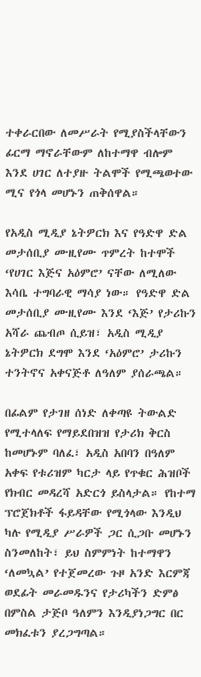ተቀራርበው ለመሥራት የሚያስችላቸውን ፊርማ ማኖራቸውም ለከተማዋ ብሎም እንደ ሀገር ለተያዙ ትልሞች የሚጫወተው ሚና የጎላ መሆኑን ጠቅሰዋል።

የአዲስ ሚዲያ ኔትዎርክ እና የዓድዋ ድል መታሰቢያ ሙዚየሙ ጥምረት ከተሞች ‘የሀገር እጅና አዕምሮ’ ናቸው ለሚለው እሳቤ ተግባራዊ ማሳያ ነው። የዓድዋ ድል መታሰቢያ ሙዚየሙ እንደ ‘እጅ’ የታሪኩን አሻራ ጨብጦ ሲይዝ፣ አዲስ ሚዲያ ኔትዎርክ ደግሞ እንደ ‘አዕምሮ’ ታሪኩን ተንትኖና አቀናጅቶ ለዓለም ያሰራጫል።

በፊልም የታገዘ ሰነድ ለቀጣዩ ትውልድ የሚተላለፍ የማይደበዝዝ የታሪክ ቅርስ ከመሆኑም ባለፈ፣ አዲስ አበባን በዓለም አቀፍ የቱሪዝም ካርታ ላይ የጥቁር ሕዝቦች የክብር መዳረሻ አድርጎ ይስላታል። የከተማ ፕሮጀክቶች ፋይዳቸው የሚጎላው እንዲህ ካሉ የሚዲያ ሥራዎች ጋር ሲጋቡ መሆኑን ስንመለከት፣ ይህ ስምምነት ከተማዋን ‘ለመኳል’ የተጀመረው ጉዞ አንድ እርምጃ ወደፊት መራመዱንና የታሪካችን ድምፅ በምስል ታጅቦ ዓለምን እንዲያነጋግር በር መክፈቱን ያረጋግጣል።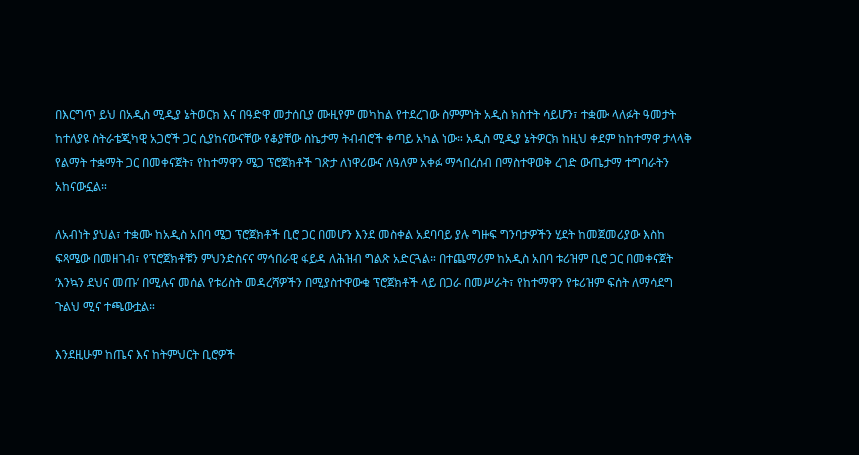በእርግጥ ይህ በአዲስ ሚዲያ ኔትወርክ እና በዓድዋ መታሰቢያ ሙዚየም መካከል የተደረገው ስምምነት አዲስ ክስተት ሳይሆን፣ ተቋሙ ላለፉት ዓመታት ከተለያዩ ስትራቴጂካዊ አጋሮች ጋር ሲያከናውናቸው የቆያቸው ስኬታማ ትብብሮች ቀጣይ አካል ነው። አዲስ ሚዲያ ኔትዎርክ ከዚህ ቀደም ከከተማዋ ታላላቅ የልማት ተቋማት ጋር በመቀናጀት፣ የከተማዋን ሜጋ ፕሮጀክቶች ገጽታ ለነዋሪውና ለዓለም አቀፉ ማኅበረሰብ በማስተዋወቅ ረገድ ውጤታማ ተግባራትን አከናውኗል።

ለአብነት ያህል፣ ተቋሙ ከአዲስ አበባ ሜጋ ፕሮጀክቶች ቢሮ ጋር በመሆን እንደ መስቀል አደባባይ ያሉ ግዙፍ ግንባታዎችን ሂደት ከመጀመሪያው እስከ ፍጻሜው በመዘገብ፣ የፕሮጀክቶቹን ምህንድስናና ማኅበራዊ ፋይዳ ለሕዝብ ግልጽ አድርጓል። በተጨማሪም ከአዲስ አበባ ቱሪዝም ቢሮ ጋር በመቀናጀት ‘እንኳን ደህና መጡ’ በሚሉና መሰል የቱሪስት መዳረሻዎችን በሚያስተዋውቁ ፕሮጀክቶች ላይ በጋራ በመሥራት፣ የከተማዋን የቱሪዝም ፍሰት ለማሳደግ ጉልህ ሚና ተጫውቷል።

እንደዚሁም ከጤና እና ከትምህርት ቢሮዎች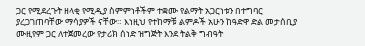ጋር የሚደረጉት ዘላቂ የሚዲያ ስምምነቶችም ተቋሙ የልማት አጋርነቱን በተግባር ያረጋገጠባቸው ማሳያዎች ናቸው። እነዚህ የተከማቹ ልምዶች አሁን ከዓድዋ ድል መታሰቢያ ሙዚየም ጋር ለተጀመረው የታሪክ ሰነድ ዝግጅት እንደ ትልቅ ግብዓት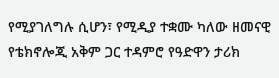የሚያገለግሉ ሲሆን፣ የሚዲያ ተቋሙ ካለው ዘመናዊ የቴክኖሎጂ አቅም ጋር ተዳምሮ የዓድዋን ታሪክ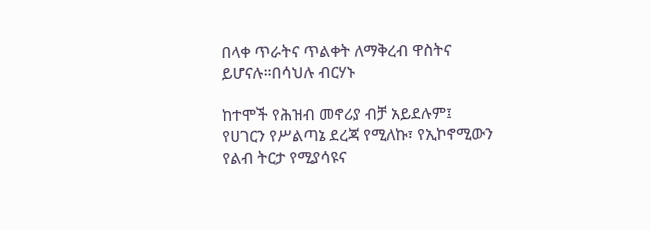በላቀ ጥራትና ጥልቀት ለማቅረብ ዋስትና ይሆናሉ።በሳህሉ ብርሃኑ

ከተሞች የሕዝብ መኖሪያ ብቻ አይደሉም፤ የሀገርን የሥልጣኔ ደረጃ የሚለኩ፣ የኢኮኖሚውን የልብ ትርታ የሚያሳዩና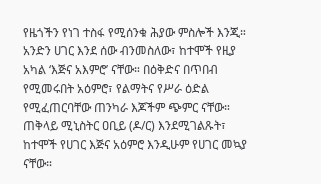የዜጎችን የነገ ተስፋ የሚሰንቁ ሕያው ምስሎች እንጂ። አንድን ሀገር እንደ ሰው ብንመስለው፣ ከተሞች የዚያ አካል ‘እጅና አእምሮ’ ናቸው። በዕቅድና በጥበብ የሚመሩበት አዕምሮ፣ የልማትና የሥራ ዕድል የሚፈጠርባቸው ጠንካራ እጆችም ጭምር ናቸው። ጠቅላይ ሚኒስትር ዐቢይ (ዶ/ር) እንደሚገልጹት፣ ከተሞች የሀገር እጅና አዕምሮ እንዲሁም የሀገር መኳያ ናቸው።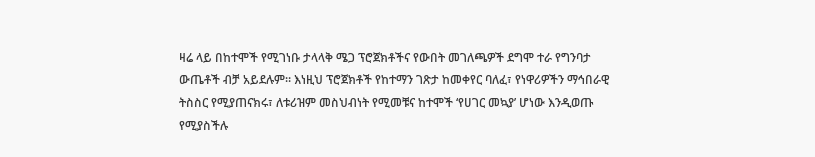ዛሬ ላይ በከተሞች የሚገነቡ ታላላቅ ሜጋ ፕሮጀክቶችና የውበት መገለጫዎች ደግሞ ተራ የግንባታ ውጤቶች ብቻ አይደሉም። እነዚህ ፕሮጀክቶች የከተማን ገጽታ ከመቀየር ባለፈ፣ የነዋሪዎችን ማኅበራዊ ትስስር የሚያጠናክሩ፣ ለቱሪዝም መስህብነት የሚመቹና ከተሞች ‘የሀገር መኳያ’ ሆነው እንዲወጡ የሚያስችሉ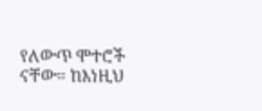የለውጥ ሞተሮች ናቸው። ከእነዚህ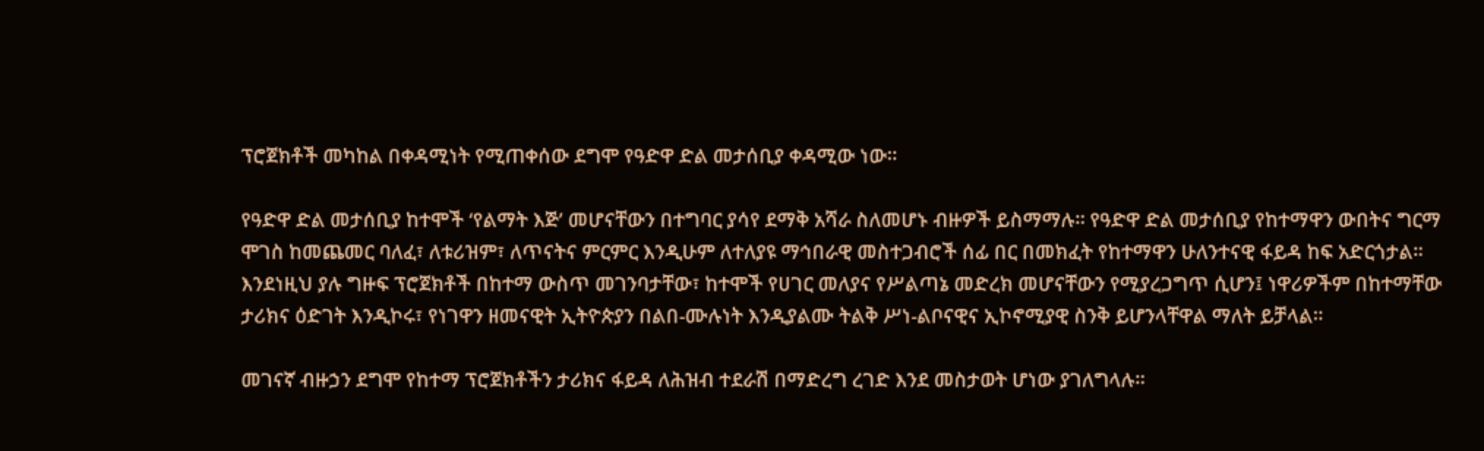ፕሮጀክቶች መካከል በቀዳሚነት የሚጠቀሰው ደግሞ የዓድዋ ድል መታሰቢያ ቀዳሚው ነው።

የዓድዋ ድል መታሰቢያ ከተሞች ‘የልማት እጅ’ መሆናቸውን በተግባር ያሳየ ደማቅ አሻራ ስለመሆኑ ብዙዎች ይስማማሉ። የዓድዋ ድል መታሰቢያ የከተማዋን ውበትና ግርማ ሞገስ ከመጨመር ባለፈ፣ ለቱሪዝም፣ ለጥናትና ምርምር እንዲሁም ለተለያዩ ማኅበራዊ መስተጋብሮች ሰፊ በር በመክፈት የከተማዋን ሁለንተናዊ ፋይዳ ከፍ አድርጎታል። እንደነዚህ ያሉ ግዙፍ ፕሮጀክቶች በከተማ ውስጥ መገንባታቸው፣ ከተሞች የሀገር መለያና የሥልጣኔ መድረክ መሆናቸውን የሚያረጋግጥ ሲሆን፤ ነዋሪዎችም በከተማቸው ታሪክና ዕድገት እንዲኮሩ፣ የነገዋን ዘመናዊት ኢትዮጵያን በልበ-ሙሉነት እንዲያልሙ ትልቅ ሥነ-ልቦናዊና ኢኮኖሚያዊ ስንቅ ይሆንላቸዋል ማለት ይቻላል።

መገናኛ ብዙኃን ደግሞ የከተማ ፕሮጀክቶችን ታሪክና ፋይዳ ለሕዝብ ተደራሽ በማድረግ ረገድ እንደ መስታወት ሆነው ያገለግላሉ።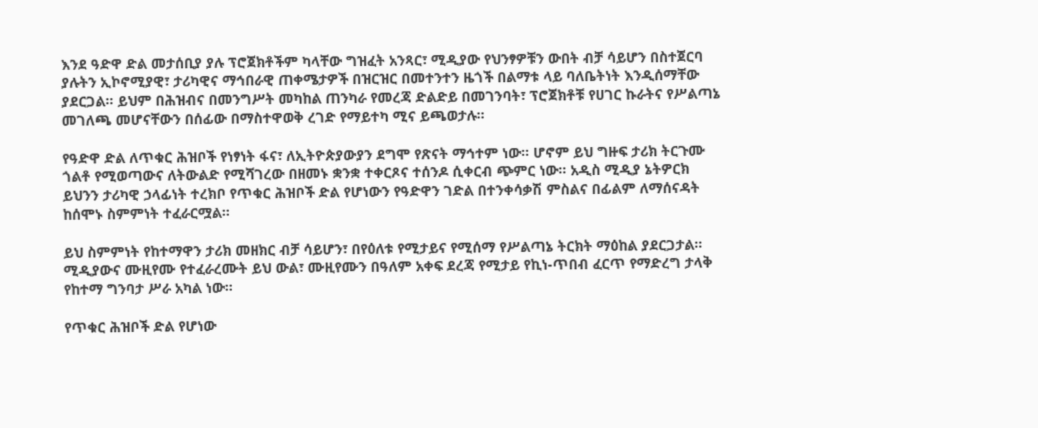እንደ ዓድዋ ድል መታሰቢያ ያሉ ፕሮጀክቶችም ካላቸው ግዝፈት አንጻር፣ ሚዲያው የህንፃዎቹን ውበት ብቻ ሳይሆን በስተጀርባ ያሉትን ኢኮኖሚያዊ፣ ታሪካዊና ማኅበራዊ ጠቀሜታዎች በዝርዝር በመተንተን ዜጎች በልማቱ ላይ ባለቤትነት እንዲሰማቸው ያደርጋል። ይህም በሕዝብና በመንግሥት መካከል ጠንካራ የመረጃ ድልድይ በመገንባት፣ ፕሮጀክቶቹ የሀገር ኩራትና የሥልጣኔ መገለጫ መሆናቸውን በሰፊው በማስተዋወቅ ረገድ የማይተካ ሚና ይጫወታሉ።

የዓድዋ ድል ለጥቁር ሕዝቦች የነፃነት ፋና፣ ለኢትዮጵያውያን ደግሞ የጽናት ማኅተም ነው። ሆኖም ይህ ግዙፍ ታሪክ ትርጉሙ ጎልቶ የሚወጣውና ለትውልድ የሚሻገረው በዘመኑ ቋንቋ ተቀርጾና ተሰንዶ ሲቀርብ ጭምር ነው። አዲስ ሚዲያ ኔትዎርክ ይህንን ታሪካዊ ኃላፊነት ተረክቦ የጥቁር ሕዝቦች ድል የሆነውን የዓድዋን ገድል በተንቀሳቃሽ ምስልና በፊልም ለማሰናዳት ከሰሞኑ ስምምነት ተፈራርሟል።

ይህ ስምምነት የከተማዋን ታሪክ መዘክር ብቻ ሳይሆን፣ በየዕለቱ የሚታይና የሚሰማ የሥልጣኔ ትርክት ማዕከል ያደርጋታል። ሚዲያውና ሙዚየሙ የተፈራረሙት ይህ ውል፣ ሙዚየሙን በዓለም አቀፍ ደረጃ የሚታይ የኪነ-ጥበብ ፈርጥ የማድረግ ታላቅ የከተማ ግንባታ ሥራ አካል ነው።

የጥቁር ሕዝቦች ድል የሆነው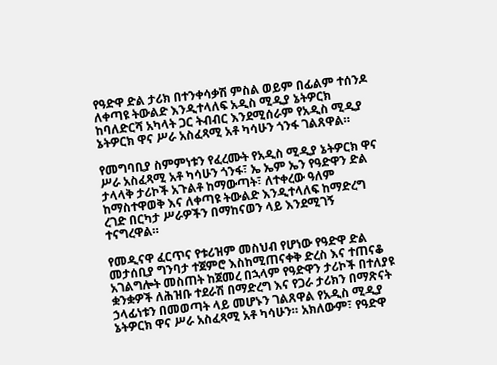የዓድዋ ድል ታሪክ በተንቀሳቃሽ ምስል ወይም በፊልም ተሰንዶ ለቀጣዩ ትውልድ እንዲተላለፍ አዲስ ሚዲያ ኔትዎርክ ከባለድርሻ አካላት ጋር ትብብር እንደሚሰራም የአዲስ ሚዲያ ኔትዎርክ ዋና ሥራ አስፈጻሚ አቶ ካሳሁን ጎንፋ ገልጸዋል።

የመግባቢያ ስምምነቱን የፈረሙት የአዲስ ሚዲያ ኔትዎርክ ዋና ሥራ አስፈጻሚ አቶ ካሳሁን ጎንፋ፣ ኤ ኤም ኤን የዓድዋን ድል ታላላቅ ታሪኮች አጉልቶ ከማውጣት፣ ለተቀረው ዓለም ከማስተዋወቅ እና ለቀጣዩ ትውልድ እንዲተላለፍ ከማድረግ ረገድ በርካታ ሥራዎችን በማከናወን ላይ እንደሚገኝ ተናግረዋል።

የመዲናዋ ፈርጥና የቱሪዝም መስህብ የሆነው የዓድዋ ድል መታሰቢያ ግንባታ ተጀምሮ እስከሚጠናቀቅ ድረስ እና ተጠናቆ አገልግሎት መስጠት ከጀመረ በኋላም የዓድዋን ታሪኮች በተለያዩ ቋንቋዎች ለሕዝቡ ተደራሽ በማድረግ እና የጋራ ታሪክን በማጽናት ኃላፊነቱን በመወጣት ላይ መሆኑን ገልጸዋል የአዲስ ሚዲያ ኔትዎርክ ዋና ሥራ አስፈጻሚ አቶ ካሳሁን። አክለውም፣ የዓድዋ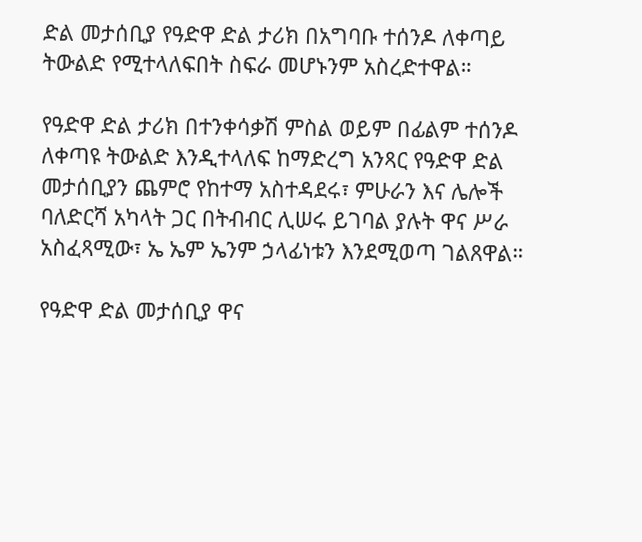ድል መታሰቢያ የዓድዋ ድል ታሪክ በአግባቡ ተሰንዶ ለቀጣይ ትውልድ የሚተላለፍበት ስፍራ መሆኑንም አስረድተዋል።

የዓድዋ ድል ታሪክ በተንቀሳቃሽ ምስል ወይም በፊልም ተሰንዶ ለቀጣዩ ትውልድ እንዲተላለፍ ከማድረግ አንጻር የዓድዋ ድል መታሰቢያን ጨምሮ የከተማ አስተዳደሩ፣ ምሁራን እና ሌሎች ባለድርሻ አካላት ጋር በትብብር ሊሠሩ ይገባል ያሉት ዋና ሥራ አስፈጻሚው፣ ኤ ኤም ኤንም ኃላፊነቱን እንደሚወጣ ገልጸዋል።

የዓድዋ ድል መታሰቢያ ዋና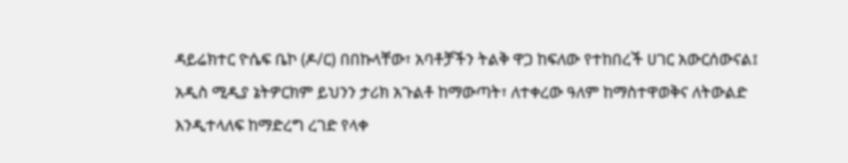ዳይሬክተር ዮሴፍ ቤኮ (ዶ/ር) በበኩላቸው፣ አባቶቻችን ትልቅ ዋጋ ከፍለው የተከበረች ሀገር አውርሰውናል፤ አዲስ ሚዲያ ኔትዎርክም ይህንን ታሪክ አጉልቶ ከማውጣት፣ ለተቀረው ዓለም ከማስተዋወቅና ለትውልድ እንዲተላለፍ ከማድረግ ረገድ የላቀ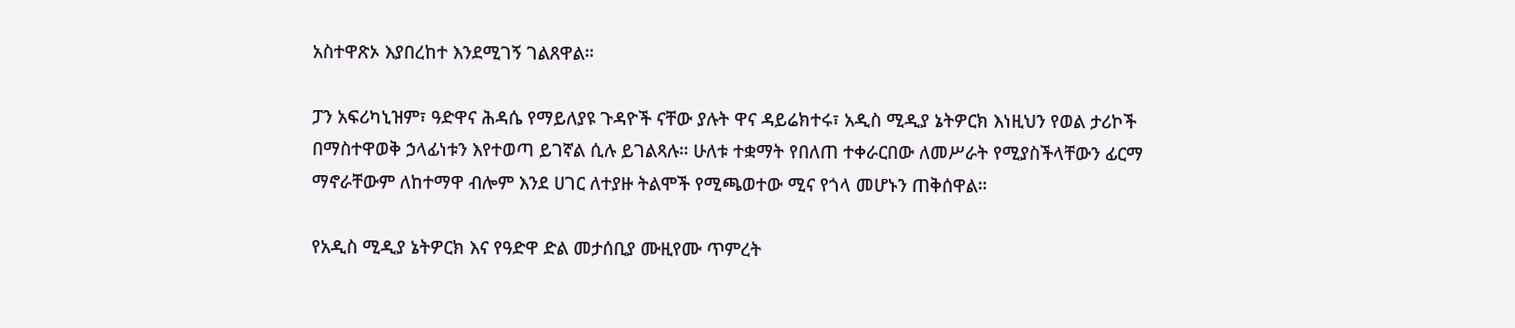አስተዋጽኦ እያበረከተ እንደሚገኝ ገልጸዋል።

ፓን አፍሪካኒዝም፣ ዓድዋና ሕዳሴ የማይለያዩ ጉዳዮች ናቸው ያሉት ዋና ዳይሬክተሩ፣ አዲስ ሚዲያ ኔትዎርክ እነዚህን የወል ታሪኮች በማስተዋወቅ ኃላፊነቱን እየተወጣ ይገኛል ሲሉ ይገልጻሉ። ሁለቱ ተቋማት የበለጠ ተቀራርበው ለመሥራት የሚያስችላቸውን ፊርማ ማኖራቸውም ለከተማዋ ብሎም እንደ ሀገር ለተያዙ ትልሞች የሚጫወተው ሚና የጎላ መሆኑን ጠቅሰዋል።

የአዲስ ሚዲያ ኔትዎርክ እና የዓድዋ ድል መታሰቢያ ሙዚየሙ ጥምረት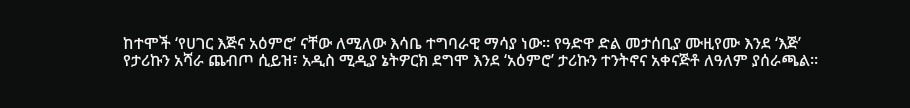ከተሞች ‘የሀገር እጅና አዕምሮ’ ናቸው ለሚለው እሳቤ ተግባራዊ ማሳያ ነው። የዓድዋ ድል መታሰቢያ ሙዚየሙ እንደ ‘እጅ’ የታሪኩን አሻራ ጨብጦ ሲይዝ፣ አዲስ ሚዲያ ኔትዎርክ ደግሞ እንደ ‘አዕምሮ’ ታሪኩን ተንትኖና አቀናጅቶ ለዓለም ያሰራጫል።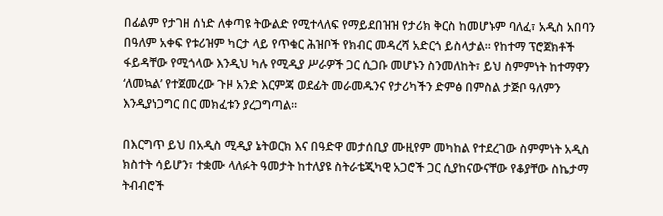በፊልም የታገዘ ሰነድ ለቀጣዩ ትውልድ የሚተላለፍ የማይደበዝዝ የታሪክ ቅርስ ከመሆኑም ባለፈ፣ አዲስ አበባን በዓለም አቀፍ የቱሪዝም ካርታ ላይ የጥቁር ሕዝቦች የክብር መዳረሻ አድርጎ ይስላታል። የከተማ ፕሮጀክቶች ፋይዳቸው የሚጎላው እንዲህ ካሉ የሚዲያ ሥራዎች ጋር ሲጋቡ መሆኑን ስንመለከት፣ ይህ ስምምነት ከተማዋን ‘ለመኳል’ የተጀመረው ጉዞ አንድ እርምጃ ወደፊት መራመዱንና የታሪካችን ድምፅ በምስል ታጅቦ ዓለምን እንዲያነጋግር በር መክፈቱን ያረጋግጣል።

በእርግጥ ይህ በአዲስ ሚዲያ ኔትወርክ እና በዓድዋ መታሰቢያ ሙዚየም መካከል የተደረገው ስምምነት አዲስ ክስተት ሳይሆን፣ ተቋሙ ላለፉት ዓመታት ከተለያዩ ስትራቴጂካዊ አጋሮች ጋር ሲያከናውናቸው የቆያቸው ስኬታማ ትብብሮች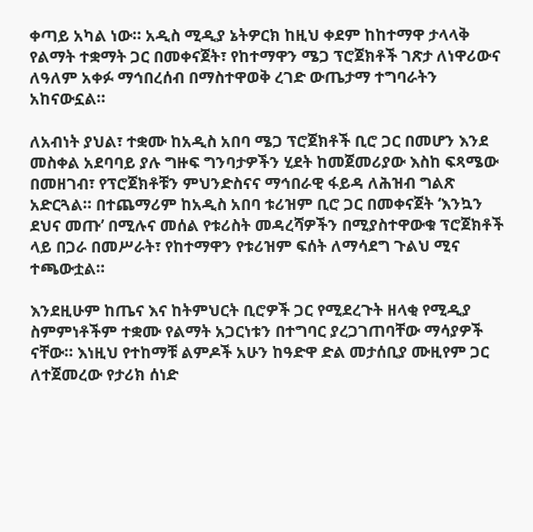ቀጣይ አካል ነው። አዲስ ሚዲያ ኔትዎርክ ከዚህ ቀደም ከከተማዋ ታላላቅ የልማት ተቋማት ጋር በመቀናጀት፣ የከተማዋን ሜጋ ፕሮጀክቶች ገጽታ ለነዋሪውና ለዓለም አቀፉ ማኅበረሰብ በማስተዋወቅ ረገድ ውጤታማ ተግባራትን አከናውኗል።

ለአብነት ያህል፣ ተቋሙ ከአዲስ አበባ ሜጋ ፕሮጀክቶች ቢሮ ጋር በመሆን እንደ መስቀል አደባባይ ያሉ ግዙፍ ግንባታዎችን ሂደት ከመጀመሪያው እስከ ፍጻሜው በመዘገብ፣ የፕሮጀክቶቹን ምህንድስናና ማኅበራዊ ፋይዳ ለሕዝብ ግልጽ አድርጓል። በተጨማሪም ከአዲስ አበባ ቱሪዝም ቢሮ ጋር በመቀናጀት ‘እንኳን ደህና መጡ’ በሚሉና መሰል የቱሪስት መዳረሻዎችን በሚያስተዋውቁ ፕሮጀክቶች ላይ በጋራ በመሥራት፣ የከተማዋን የቱሪዝም ፍሰት ለማሳደግ ጉልህ ሚና ተጫውቷል።

እንደዚሁም ከጤና እና ከትምህርት ቢሮዎች ጋር የሚደረጉት ዘላቂ የሚዲያ ስምምነቶችም ተቋሙ የልማት አጋርነቱን በተግባር ያረጋገጠባቸው ማሳያዎች ናቸው። እነዚህ የተከማቹ ልምዶች አሁን ከዓድዋ ድል መታሰቢያ ሙዚየም ጋር ለተጀመረው የታሪክ ሰነድ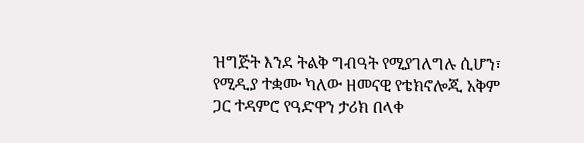ዝግጅት እንደ ትልቅ ግብዓት የሚያገለግሉ ሲሆን፣ የሚዲያ ተቋሙ ካለው ዘመናዊ የቴክኖሎጂ አቅም ጋር ተዳምሮ የዓድዋን ታሪክ በላቀ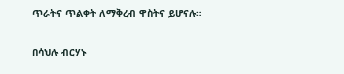ጥራትና ጥልቀት ለማቅረብ ዋስትና ይሆናሉ።

በሳህሉ ብርሃኑ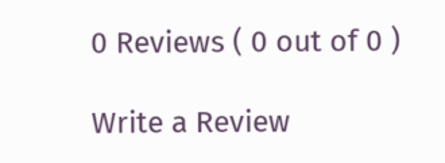0 Reviews ( 0 out of 0 )

Write a Review